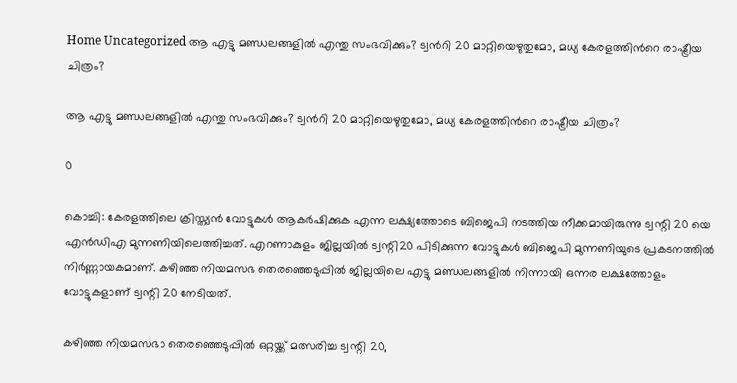Home Uncategorized ആ എട്ടു മണ്ഡലങ്ങളില്‍ എന്തു സംഭവിക്കും? ട്വന്‍റി 20 മാറ്റിയെഴുതുമോ, മധ്യ കേരളത്തിന്‍റെ രാഷ്ട്രീയ ചിത്രം?

ആ എട്ടു മണ്ഡലങ്ങളില്‍ എന്തു സംഭവിക്കും? ട്വന്‍റി 20 മാറ്റിയെഴുതുമോ, മധ്യ കേരളത്തിന്‍റെ രാഷ്ട്രീയ ചിത്രം?

0

കൊച്ചി: കേരളത്തിലെ ക്രിസ്ത്യന്‍ വോട്ടുകള്‍ ആകര്‍ഷിക്കുക എന്ന ലക്ഷ്യത്തോടെ ബിജെപി നടത്തിയ നീക്കമായിരുന്നു ട്വന്റി 20 യെ എന്‍ഡിഎ മുന്നണിയിലെത്തിച്ചത്. എറണാകുളം ജില്ലയില്‍ ട്വന്റി20 പിടിക്കുന്ന വോട്ടുകള്‍ ബിജെപി മുന്നണിയുടെ പ്രകടനത്തില്‍ നിര്‍ണ്ണായകമാണ്. കഴിഞ്ഞ നിയമസഭ തെരഞ്ഞെടുപ്പില്‍ ജില്ലയിലെ എട്ടു മണ്ഡലങ്ങളില്‍ നിന്നായി ഒന്നര ലക്ഷത്തോളം വോട്ടുകളാണ് ട്വന്റി 20 നേടിയത്.

കഴിഞ്ഞ നിയമസഭാ തെരഞ്ഞെടുപ്പില്‍ ഒറ്റയ്ക്ക് മത്സരിച്ച ട്വന്റി 20,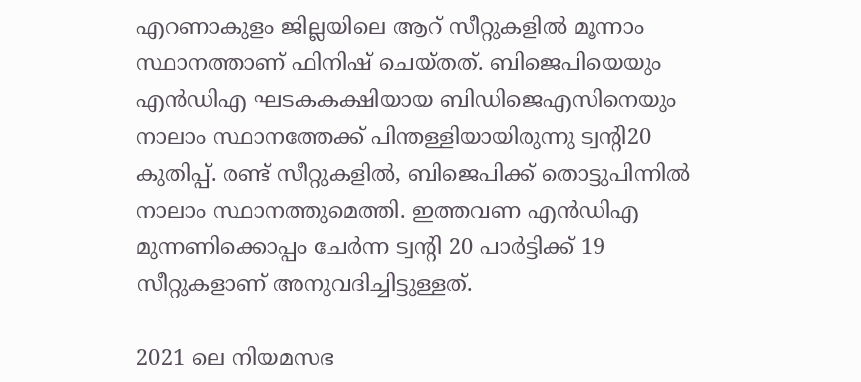എറണാകുളം ജില്ലയിലെ ആറ് സീറ്റുകളില്‍ മൂന്നാം സ്ഥാനത്താണ് ഫിനിഷ് ചെയ്തത്. ബിജെപിയെയും എന്‍ഡിഎ ഘടകകക്ഷിയായ ബിഡിജെഎസിനെയും നാലാം സ്ഥാനത്തേക്ക് പിന്തള്ളിയായിരുന്നു ട്വന്റി20 കുതിപ്പ്. രണ്ട് സീറ്റുകളില്‍, ബിജെപിക്ക് തൊട്ടുപിന്നില്‍ നാലാം സ്ഥാനത്തുമെത്തി. ഇത്തവണ എന്‍ഡിഎ മുന്നണിക്കൊപ്പം ചേര്‍ന്ന ട്വന്റി 20 പാര്‍ട്ടിക്ക് 19 സീറ്റുകളാണ് അനുവദിച്ചിട്ടുള്ളത്.

2021 ലെ നിയമസഭ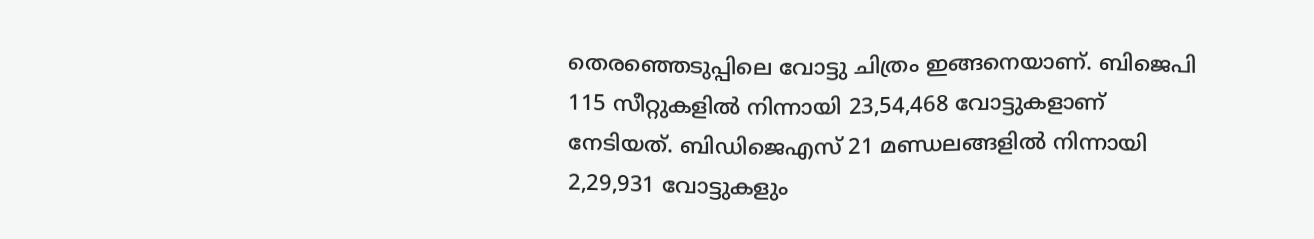തെരഞ്ഞെടുപ്പിലെ വോട്ടു ചിത്രം ഇങ്ങനെയാണ്. ബിജെപി 115 സീറ്റുകളില്‍ നിന്നായി 23,54,468 വോട്ടുകളാണ് നേടിയത്. ബിഡിജെഎസ് 21 മണ്ഡലങ്ങളില്‍ നിന്നായി 2,29,931 വോട്ടുകളും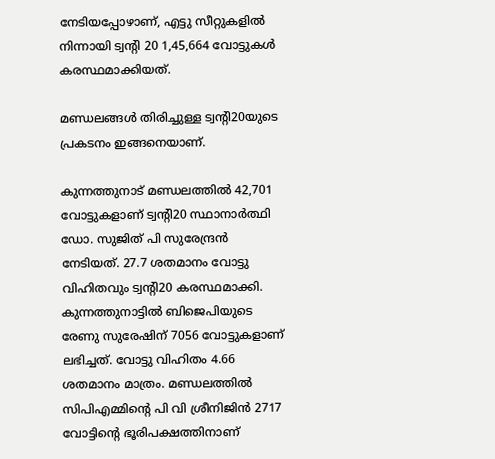നേടിയപ്പോഴാണ്, എട്ടു സീറ്റുകളില്‍ നിന്നായി ട്വന്റി 20 1,45,664 വോട്ടുകള്‍ കരസ്ഥമാക്കിയത്.

മണ്ഡലങ്ങള്‍ തിരിച്ചുള്ള ട്വന്റി20യുടെ പ്രകടനം ഇങ്ങനെയാണ്.

കുന്നത്തുനാട് മണ്ഡലത്തില്‍ 42,701 വോട്ടുകളാണ് ട്വന്റി20 സ്ഥാനാര്‍ത്ഥി ഡോ. സുജിത് പി സുരേന്ദ്രന്‍ നേടിയത്. 27.7 ശതമാനം വോട്ടു വിഹിതവും ട്വന്റി20 കരസ്ഥമാക്കി. കുന്നത്തുനാട്ടില്‍ ബിജെപിയുടെ രേണു സുരേഷിന് 7056 വോട്ടുകളാണ് ലഭിച്ചത്. വോട്ടു വിഹിതം 4.66 ശതമാനം മാത്രം. മണ്ഡലത്തില്‍ സിപിഎമ്മിന്റെ പി വി ശ്രീനിജിന്‍ 2717 വോട്ടിന്റെ ഭൂരിപക്ഷത്തിനാണ്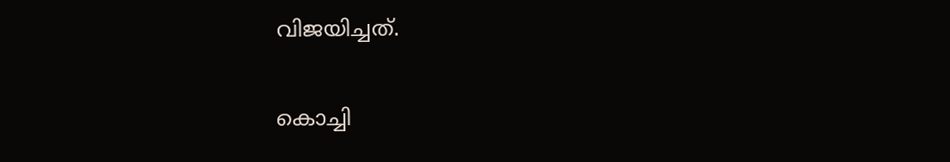വിജയിച്ചത്.

കൊച്ചി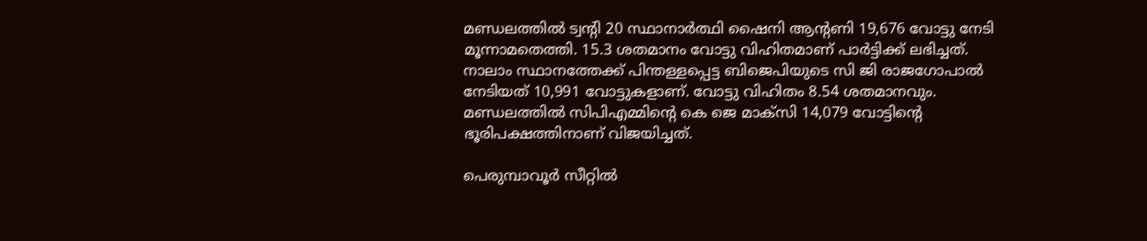മണ്ഡലത്തില്‍ ട്വന്റി 20 സ്ഥാനാര്‍ത്ഥി ഷൈനി ആന്റണി 19,676 വോട്ടു നേടി മൂന്നാമതെത്തി. 15.3 ശതമാനം വോട്ടു വിഹിതമാണ് പാര്‍ട്ടിക്ക് ലഭിച്ചത്. നാലാം സ്ഥാനത്തേക്ക് പിന്തള്ളപ്പെട്ട ബിജെപിയുടെ സി ജി രാജഗോപാല്‍ നേടിയത് 10,991 വോട്ടുകളാണ്. വോട്ടു വിഹിതം 8.54 ശതമാനവും. മണ്ഡലത്തില്‍ സിപിഎമ്മിന്റെ കെ ജെ മാക്‌സി 14,079 വോട്ടിന്റെ ഭൂരിപക്ഷത്തിനാണ് വിജയിച്ചത്.

പെരുമ്പാവൂര്‍ സീറ്റില്‍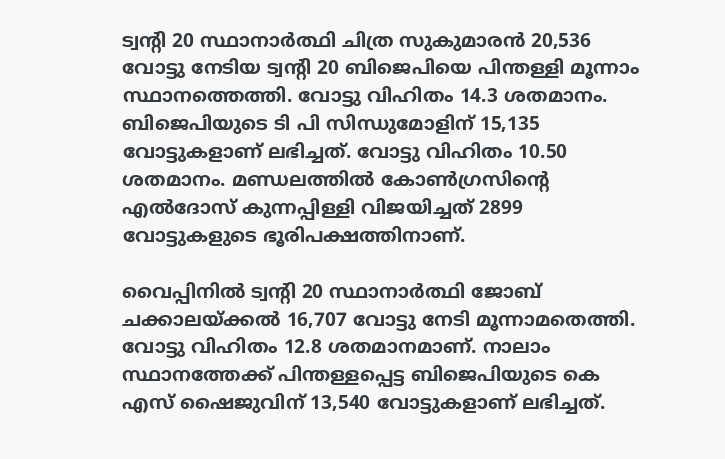ട്വന്റി 20 സ്ഥാനാര്‍ത്ഥി ചിത്ര സുകുമാരന്‍ 20,536 വോട്ടു നേടിയ ട്വന്റി 20 ബിജെപിയെ പിന്തള്ളി മൂന്നാം സ്ഥാനത്തെത്തി. വോട്ടു വിഹിതം 14.3 ശതമാനം. ബിജെപിയുടെ ടി പി സിന്ധുമോളിന് 15,135 വോട്ടുകളാണ് ലഭിച്ചത്. വോട്ടു വിഹിതം 10.50 ശതമാനം. മണ്ഡലത്തില്‍ കോണ്‍ഗ്രസിന്റെ എല്‍ദോസ് കുന്നപ്പിള്ളി വിജയിച്ചത് 2899 വോട്ടുകളുടെ ഭൂരിപക്ഷത്തിനാണ്.

വൈപ്പിനില്‍ ട്വന്റി 20 സ്ഥാനാര്‍ത്ഥി ജോബ് ചക്കാലയ്ക്കല്‍ 16,707 വോട്ടു നേടി മൂന്നാമതെത്തി. വോട്ടു വിഹിതം 12.8 ശതമാനമാണ്. നാലാം സ്ഥാനത്തേക്ക് പിന്തള്ളപ്പെട്ട ബിജെപിയുടെ കെ എസ് ഷൈജുവിന് 13,540 വോട്ടുകളാണ് ലഭിച്ചത്.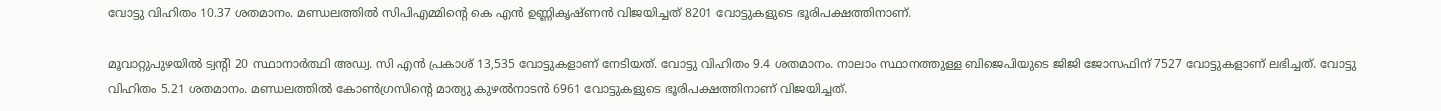വോട്ടു വിഹിതം 10.37 ശതമാനം. മണ്ഡലത്തില്‍ സിപിഎമ്മിന്റെ കെ എന്‍ ഉണ്ണികൃഷ്ണന്‍ വിജയിച്ചത് 8201 വോട്ടുകളുടെ ഭൂരിപക്ഷത്തിനാണ്.

മൂവാറ്റുപുഴയില്‍ ട്വന്റി 20 സ്ഥാനാര്‍ത്ഥി അഡ്വ. സി എന്‍ പ്രകാശ് 13,535 വോട്ടുകളാണ് നേടിയത്. വോട്ടു വിഹിതം 9.4 ശതമാനം. നാലാം സ്ഥാനത്തുള്ള ബിജെപിയുടെ ജിജി ജോസഫിന് 7527 വോട്ടുകളാണ് ലഭിച്ചത്. വോട്ടു വിഹിതം 5.21 ശതമാനം. മണ്ഡലത്തില്‍ കോണ്‍ഗ്രസിന്റെ മാത്യു കുഴല്‍നാടന്‍ 6961 വോട്ടുകളുടെ ഭൂരിപക്ഷത്തിനാണ് വിജയിച്ചത്.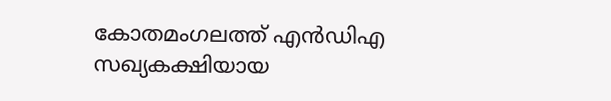കോതമംഗലത്ത് എന്‍ഡിഎ സഖ്യകക്ഷിയായ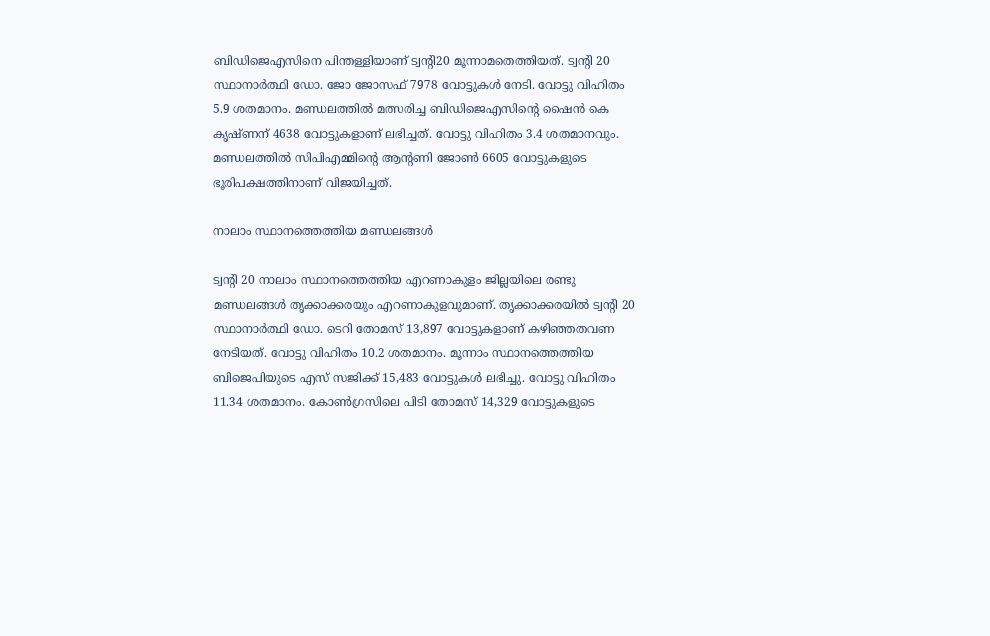ബിഡിജെഎസിനെ പിന്തള്ളിയാണ് ട്വന്റി20 മൂന്നാമതെത്തിയത്. ട്വന്റി 20 സ്ഥാനാര്‍ത്ഥി ഡോ. ജോ ജോസഫ് 7978 വോട്ടുകള്‍ നേടി. വോട്ടു വിഹിതം 5.9 ശതമാനം. മണ്ഡലത്തില്‍ മത്സരിച്ച ബിഡിജെഎസിന്റെ ഷൈന്‍ കെ കൃഷ്ണന് 4638 വോട്ടുകളാണ് ലഭിച്ചത്. വോട്ടു വിഹിതം 3.4 ശതമാനവും. മണ്ഡലത്തില്‍ സിപിഎമ്മിന്റെ ആന്റണി ജോണ്‍ 6605 വോട്ടുകളുടെ ഭൂരിപക്ഷത്തിനാണ് വിജയിച്ചത്.

നാലാം സ്ഥാനത്തെത്തിയ മണ്ഡലങ്ങൾ

ട്വന്റി 20 നാലാം സ്ഥാനത്തെത്തിയ എറണാകുളം ജില്ലയിലെ രണ്ടു മണ്ഡലങ്ങള്‍ തൃക്കാക്കരയും എറണാകുളവുമാണ്. തൃക്കാക്കരയില്‍ ട്വന്റി 20 സ്ഥാനാര്‍ത്ഥി ഡോ. ടെറി തോമസ് 13,897 വോട്ടുകളാണ് കഴിഞ്ഞതവണ നേടിയത്. വോട്ടു വിഹിതം 10.2 ശതമാനം. മൂന്നാം സ്ഥാനത്തെത്തിയ ബിജെപിയുടെ എസ് സജിക്ക് 15,483 വോട്ടുകള്‍ ലഭിച്ചു. വോട്ടു വിഹിതം 11.34 ശതമാനം. കോണ്‍ഗ്രസിലെ പിടി തോമസ് 14,329 വോട്ടുകളുടെ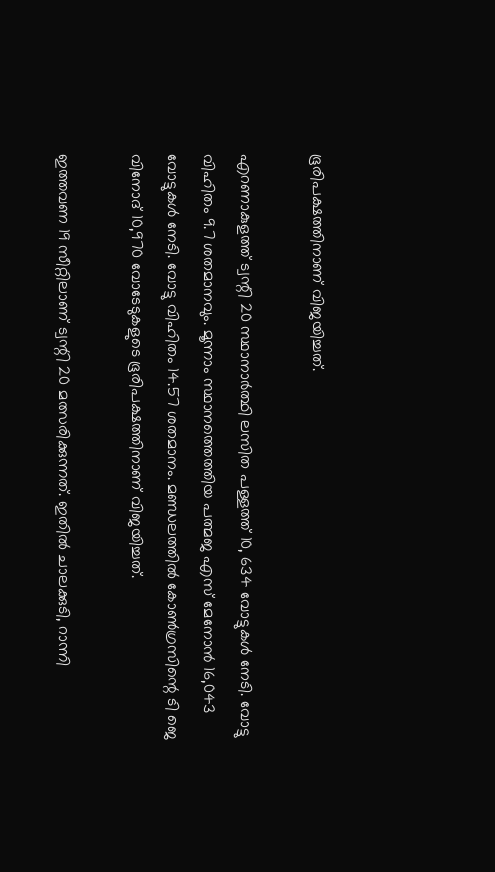ഭൂരിപക്ഷത്തിനാണ് വിജയിച്ചത്.

എറണാകുളത്ത് ട്വന്റി 20 സ്ഥാനാര്‍ത്ഥി ലസിത പള്ളത്ത് 10, 634 വോട്ടുകള്‍ നേടി. വോട്ടു വിഹിതം 9.7 ശതമാനവും. മൂന്നാം സ്ഥാനത്തെത്തിയ പത്മജ എസ് മേനോന്‍ 16,043 വോട്ടുകള്‍ നേടി. വോട്ടു വിഹിതം 14.57 ശതമാനം. മണ്ഡലത്തില്‍ കോണ്‍ഗ്രസിന്റെ ടി ജെ വിനോദ് 10,970 വോടേടുകളുടെ ഭൂരിപക്ഷത്തിനാണ് വിജയിച്ചത്.

ഇത്തവണ 19 സീറ്റിലാണ് ട്വന്റി 20 മത്സരിക്കുന്നത്. ഇതില്‍ ചാലക്കുടി, റാന്നി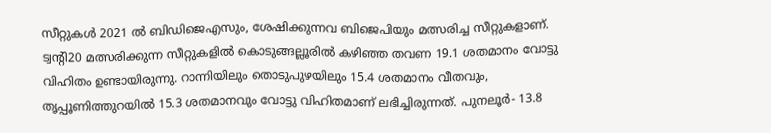സീറ്റുകള്‍ 2021 ല്‍ ബിഡിജെഎസും, ശേഷിക്കുന്നവ ബിജെപിയും മത്സരിച്ച സീറ്റുകളാണ്. ട്വന്റി20 മത്സരിക്കുന്ന സീറ്റുകളില്‍ കൊടുങ്ങല്ലൂരില്‍ കഴിഞ്ഞ തവണ 19.1 ശതമാനം വോട്ടു വിഹിതം ഉണ്ടായിരുന്നു. റാന്നിയിലും തൊടുപുഴയിലും 15.4 ശതമാനം വീതവും, തൃപ്പൂണിത്തുറയില്‍ 15.3 ശതമാനവും വോട്ടു വിഹിതമാണ് ലഭിച്ചിരുന്നത്. പുനലൂര്‍- 13.8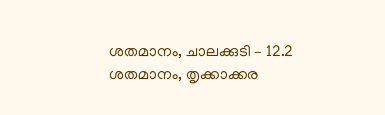ശതമാനം, ചാലക്കുടി – 12.2 ശതമാനം, തൃക്കാക്കര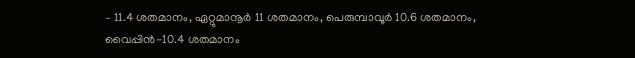– 11.4 ശതമാനം, ഏറ്റുമാനൂര്‍ 11 ശതമാനം, പെരുമ്പാവൂര്‍ 10.6 ശതമാനം, വൈപ്പിന്‍-10.4 ശതമാനം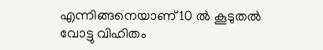എന്നിങ്ങനെയാണ് 10 ല്‍ കൂടുതല്‍ വോട്ടു വിഹിതം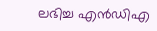ലഭിച്ച എന്‍ഡിഎ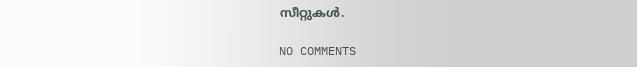സീറ്റുകള്‍.

NO COMMENTS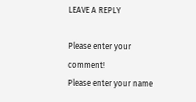LEAVE A REPLY

Please enter your comment!
Please enter your name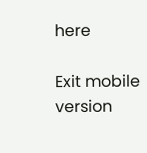here

Exit mobile version